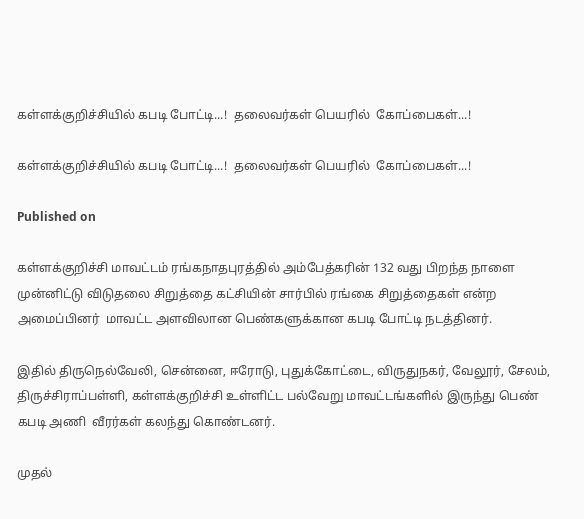கள்ளக்குறிச்சியில் கபடி போட்டி...!  தலைவர்கள் பெயரில்  கோப்பைகள்...!

கள்ளக்குறிச்சியில் கபடி போட்டி...!  தலைவர்கள் பெயரில்  கோப்பைகள்...!

Published on

கள்ளக்குறிச்சி மாவட்டம் ரங்கநாதபுரத்தில் அம்பேத்கரின் 132 வது பிறந்த நாளை முன்னிட்டு விடுதலை சிறுத்தை கட்சியின் சார்பில் ரங்கை சிறுத்தைகள் என்ற அமைப்பினர்  மாவட்ட அளவிலான பெண்களுக்கான கபடி போட்டி நடத்தினர்.

இதில் திருநெல்வேலி, சென்னை, ஈரோடு, புதுக்கோட்டை, விருதுநகர், வேலூர், சேலம், திருச்சிராப்பள்ளி, கள்ளக்குறிச்சி உள்ளிட்ட பல்வேறு மாவட்டங்களில் இருந்து பெண் கபடி அணி  வீரர்கள் கலந்து கொண்டனர்.

முதல்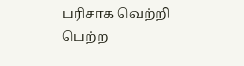பரிசாக வெற்றி பெற்ற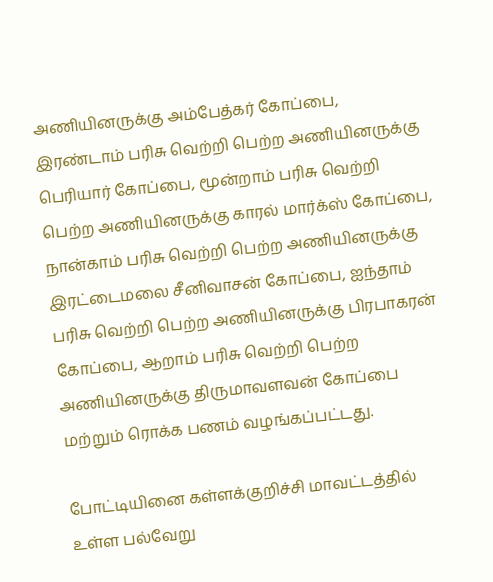அணியினருக்கு அம்பேத்கர் கோப்பை, இரண்டாம் பரிசு வெற்றி பெற்ற அணியினருக்கு பெரியார் கோப்பை, மூன்றாம் பரிசு வெற்றி பெற்ற அணியினருக்கு காரல் மார்க்ஸ் கோப்பை, நான்காம் பரிசு வெற்றி பெற்ற அணியினருக்கு இரட்டைமலை சீனிவாசன் கோப்பை, ஐந்தாம் பரிசு வெற்றி பெற்ற அணியினருக்கு பிரபாகரன் கோப்பை, ஆறாம் பரிசு வெற்றி பெற்ற அணியினருக்கு திருமாவளவன் கோப்பை மற்றும் ரொக்க பணம் வழங்கப்பட்டது.

போட்டியினை கள்ளக்குறிச்சி மாவட்டத்தில் உள்ள பல்வேறு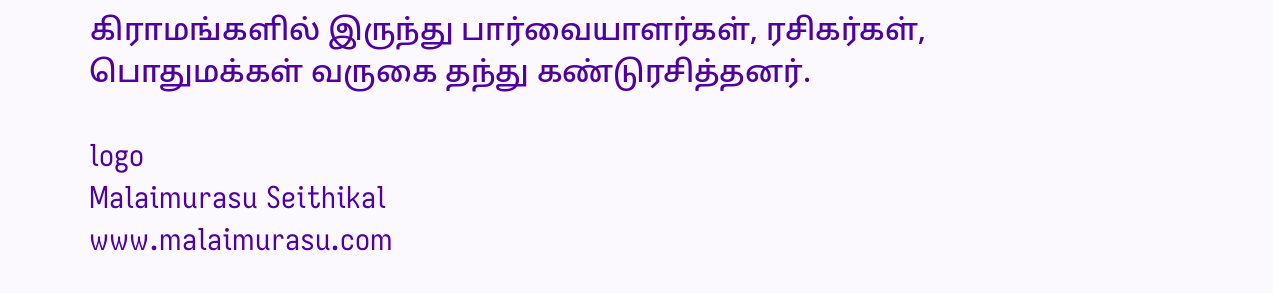கிராமங்களில் இருந்து பார்வையாளர்கள், ரசிகர்கள், பொதுமக்கள் வருகை தந்து கண்டுரசித்தனர்.

logo
Malaimurasu Seithikal
www.malaimurasu.com